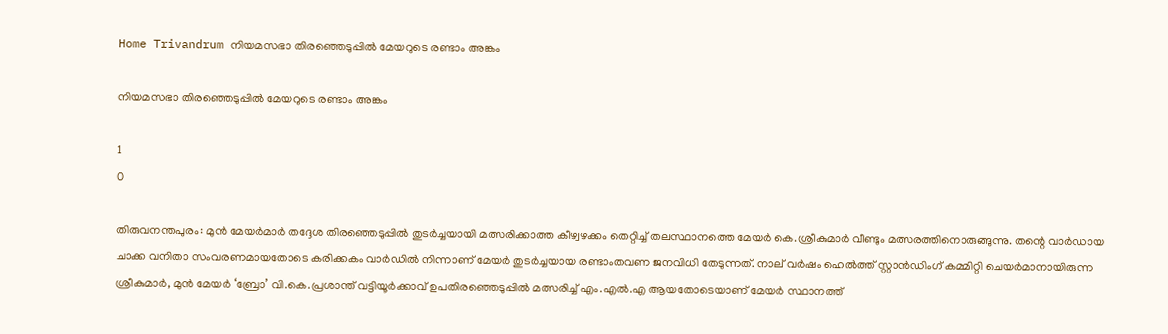Home Trivandrum നിയമസഭാ തിരഞ്ഞെടുപ്പില്‍ മേയറുടെ രണ്ടാം അങ്കം

നിയമസഭാ തിരഞ്ഞെടുപ്പില്‍ മേയറുടെ രണ്ടാം അങ്കം

1
0

തിരുവനന്തപുരം: മുന്‍ മേയര്‍മാര്‍ തദ്ദേശ തിരഞ്ഞെടുപ്പില്‍ തുടര്‍ച്ചയായി മത്സരിക്കാത്ത കീഴ്വഴക്കം തെറ്റിച്ച് തലസ്ഥാനത്തെ മേയര്‍ കെ.ശ്രീകുമാര്‍ വീണ്ടും മത്സരത്തിനൊരുങ്ങുന്നു. തന്റെ വാര്‍ഡായ ചാക്ക വനിതാ സംവരണമായതോടെ കരിക്കകം വാര്‍ഡില്‍ നിന്നാണ് മേയര്‍ തുടര്‍ച്ചയായ രണ്ടാംതവണ ജനവിധി തേടുന്നത്. നാല് വര്‍ഷം ഹെല്‍ത്ത് സ്റ്റാന്‍ഡിംഗ് കമ്മിറ്റി ചെയര്‍മാനായിരുന്ന ശ്രീകുമാര്‍, മുന്‍ മേയര്‍ ‘ബ്രോ’ വി.കെ.പ്രശാന്ത് വട്ടിയൂര്‍ക്കാവ് ഉപതിരഞ്ഞെടുപ്പില്‍ മത്സരിച്ച് എം.എല്‍.എ ആയതോടെയാണ് മേയര്‍ സ്ഥാനത്ത്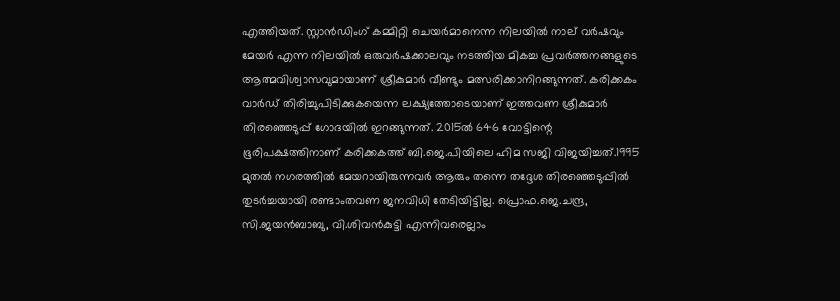എത്തിയത്. സ്റ്റാന്‍ഡിംഗ് കമ്മിറ്റി ചെയര്‍മാനെന്ന നിലയില്‍ നാല് വര്‍ഷവും മേയര്‍ എന്ന നിലയില്‍ ഒരുവര്‍ഷക്കാലവും നടത്തിയ മികച്ച പ്രവര്‍ത്തനങ്ങളുടെ ആത്മവിശ്വാസവുമായാണ് ശ്രീകുമാര്‍ വീണ്ടും മത്സരിക്കാനിറങ്ങുന്നത്. കരിക്കകം വാര്‍ഡ് തിരിച്ചുപിടിക്കുകയെന്ന ലക്ഷ്യത്തോടെയാണ് ഇത്തവണ ശ്രീകുമാര്‍ തിരഞ്ഞെടുപ്പ് ഗോദയില്‍ ഇറങ്ങുന്നത്. 2015ല്‍ 646 വോട്ടിന്റെ ഭൂരിപക്ഷത്തിനാണ് കരിക്കകത്ത് ബി.ജെ.പിയിലെ ഹിമ സജി വിജയിച്ചത്.1995 മുതല്‍ നഗരത്തില്‍ മേയറായിരുന്നവര്‍ ആരും തന്നെ തദ്ദേശ തിരഞ്ഞെടുപ്പില്‍ തുടര്‍ച്ചയായി രണ്ടാംതവണ ജനവിധി തേടിയിട്ടില്ല. പ്രൊഫ.ജെ.ചന്ദ്ര, സി.ജയന്‍ബാബു, വി.ശിവന്‍കുട്ടി എന്നിവരെല്ലാം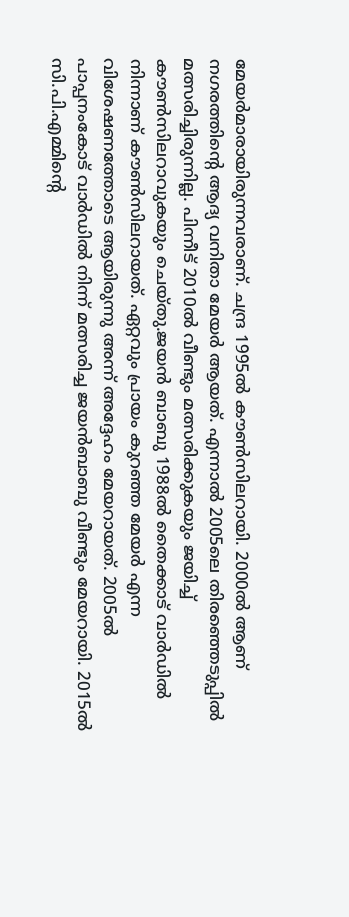മേയര്‍മാരായിരുന്നവരാണ്. ചന്ദ്ര 1995ല്‍ കൗണ്‍സിലറായി. 2000ല്‍ ആണ് നഗരത്തിന്റെ ആദ്യ വനിതാ മേയര്‍ ആയത്. എന്നാല്‍ 2005ലെ തിരഞ്ഞെടുപ്പില്‍ മത്സരിച്ചിരുന്നില്ല. പിന്നീട് 2010ല്‍ വീണ്ടും മത്സരിക്കുകയും ജയിച്ച് കൗണ്‍സിലറാവുകയും ചെയ്തു.ജയന്‍ ബാബു 1988ല്‍ തൈക്കാട് വാര്‍ഡില്‍ നിന്നാണ് കൗണ്‍സിലറായത്. ഏറ്റവും പ്രായം കുറഞ്ഞ മേയര്‍ എന്ന വിശേഷണത്തോടെ ആയിരുന്നു അന്ന് അദ്ദേഹം മേയറായത്. 2005ല്‍ പാപ്പനംകോട് വാര്‍ഡില്‍ നിന്ന് മത്സരിച്ച ജയന്‍ബാബു വീണ്ടും മേയറായി. 2015ല്‍ സി.പി.എമ്മിന്റെ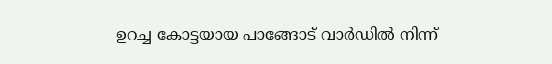ഉറച്ച കോട്ടയായ പാങ്ങോട് വാര്‍ഡില്‍ നിന്ന്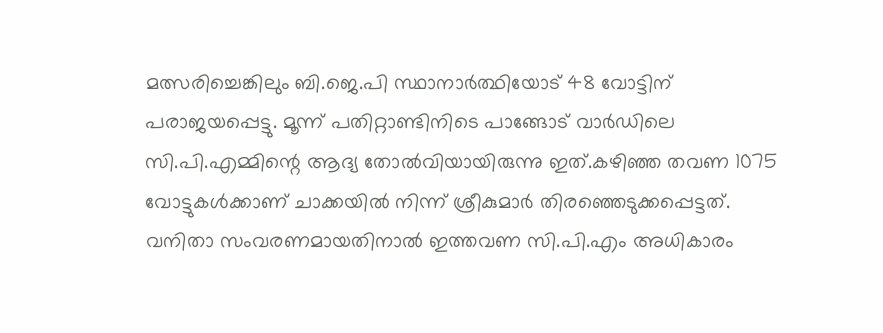മത്സരിച്ചെങ്കിലും ബി.ജെ.പി സ്ഥാനാര്‍ത്ഥിയോട് 48 വോട്ടിന് പരാജയപ്പെട്ടു. മൂന്ന് പതിറ്റാണ്ടിനിടെ പാങ്ങോട് വാര്‍ഡിലെ സി.പി.എമ്മിന്റെ ആദ്യ തോല്‍വിയായിരുന്നു ഇത്.കഴിഞ്ഞ തവണ 1075 വോട്ടുകള്‍ക്കാണ് ചാക്കയില്‍ നിന്ന് ശ്രീകുമാര്‍ തിരഞ്ഞെടുക്കപ്പെട്ടത്. വനിതാ സംവരണമായതിനാല്‍ ഇത്തവണ സി.പി.എം അധികാരം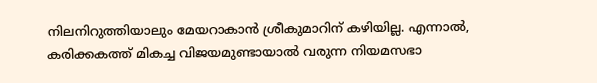നിലനിറുത്തിയാലും മേയറാകാന്‍ ശ്രീകുമാറിന് കഴിയില്ല. എന്നാല്‍, കരിക്കകത്ത് മികച്ച വിജയമുണ്ടായാല്‍ വരുന്ന നിയമസഭാ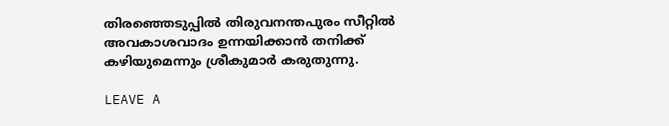തിരഞ്ഞെടുപ്പില്‍ തിരുവനന്തപുരം സീറ്റില്‍ അവകാശവാദം ഉന്നയിക്കാന്‍ തനിക്ക് കഴിയുമെന്നും ശ്രീകുമാര്‍ കരുതുന്നു.

LEAVE A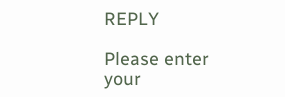REPLY

Please enter your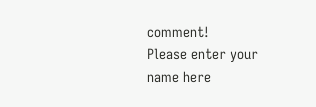comment!
Please enter your name here